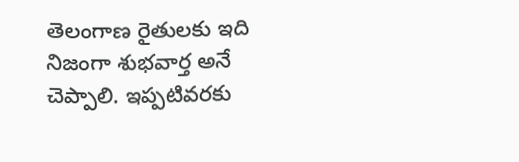తెలంగాణ రైతులకు ఇది నిజంగా శుభవార్త అనే చెప్పాలి. ఇప్పటివరకు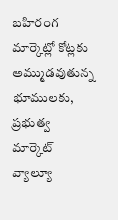బహిరంగ మార్కెట్లో కోట్లకు అమ్ముడవుతున్న భూములకు, ప్రభుత్వ మార్కెట్ వ్యాల్యూ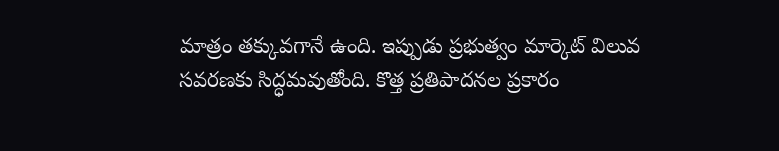మాత్రం తక్కువగానే ఉంది. ఇప్పుడు ప్రభుత్వం మార్కెట్ విలువ సవరణకు సిద్ధమవుతోంది. కొత్త ప్రతిపాదనల ప్రకారం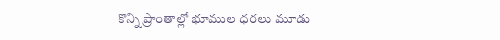కొన్ని ప్రాంతాల్లో భూముల ధరలు మూడు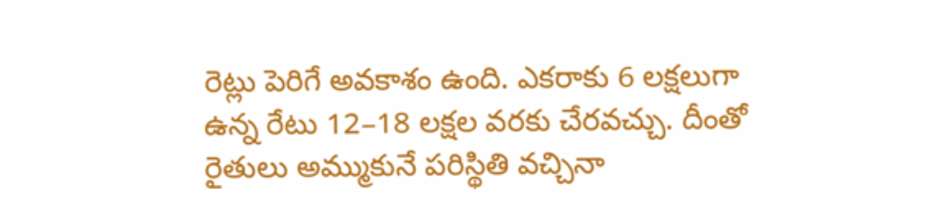రెట్లు పెరిగే అవకాశం ఉంది. ఎకరాకు 6 లక్షలుగా ఉన్న రేటు 12–18 లక్షల వరకు చేరవచ్చు. దీంతో రైతులు అమ్ముకునే పరిస్థితి వచ్చినా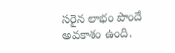సరైన లాభం పొందే అవకాశం ఉంది.